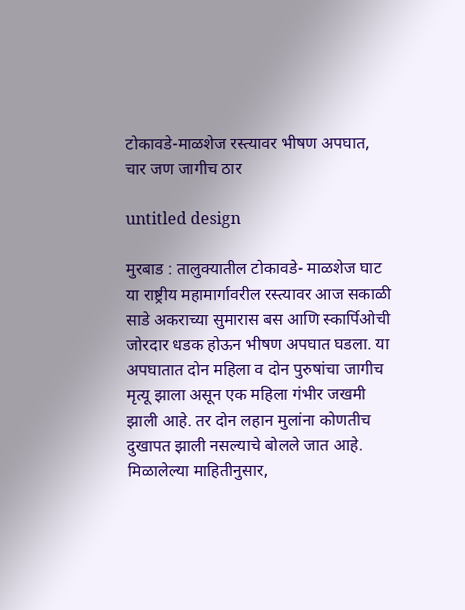टोकावडे-माळशेज रस्त्यावर भीषण अपघात, चार जण जागीच ठार

untitled design

मुरबाड : तालुक्यातील टोकावडे- माळशेज घाट या राष्ट्रीय महामार्गावरील रस्त्यावर आज सकाळी साडे अकराच्या सुमारास बस आणि स्कार्पिओची जोरदार धडक होऊन भीषण अपघात घडला. या अपघातात दोन महिला व दोन पुरुषांचा जागीच मृत्यू झाला असून एक महिला गंभीर जखमी झाली आहे. तर दोन लहान मुलांना कोणतीच दुखापत झाली नसल्याचे बोलले जात आहे.
मिळालेल्या माहितीनुसार,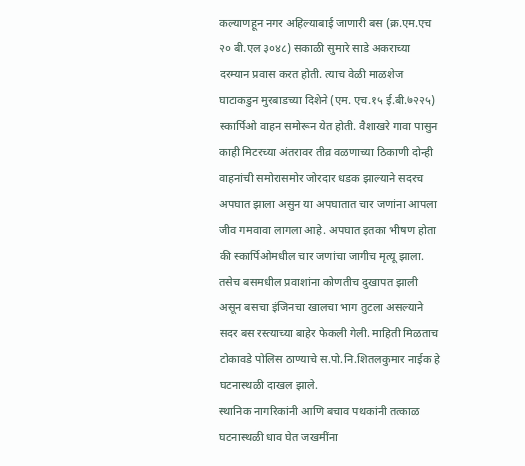कल्याणहून नगर अहिल्याबाई जाणारी बस (क्र.एम.एच २० बी.एल ३०४८) सकाळी सुमारे साडे अकराच्या दरम्यान प्रवास करत होती. त्याच वेळी माळशेज घाटाकडुन मुरबाडच्या दिशेने (एम. एच.१५ ई.बी.७२२५) स्कार्पिओ वाहन समोरून येत होती. वैशाखरे गावा पासुन काही मिटरच्या अंतरावर तीव्र वळणाच्या ठिकाणी दोन्ही वाहनांची समोरासमोर जोरदार धडक झाल्याने सदरच अपघात झाला असुन या अपघातात चार जणांना आपला जीव गमवावा लागला आहे. अपघात इतका भीषण होता की स्कार्पिओमधील चार जणांचा जागीच मृत्यू झाला. तसेच बसमधील प्रवाशांना कोणतीच दुखापत झाली असून बसचा इंजिनचा खालचा भाग तुटला असल्याने सदर बस रस्त्याच्या बाहेर फेकली गेली. माहिती मिळताच टोकावडे पोलिस ठाण्याचे स.पो.नि.शितलकुमार नाईक हे घटनास्थळी दाखल झाले.
स्थानिक नागरिकांनी आणि बचाव पथकांनी तत्काळ घटनास्थळी धाव घेत जखमींना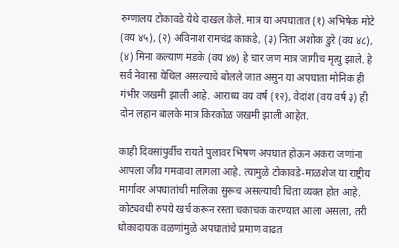रुग्णालय टोकावडे येथे दाखल केले. मात्र या अपघातात (१) अभिषेक मोटे (वय ४५), (२) अविनाश रामचंद्र काकडे, (३) निता अशोक डुरे (वय ४८), (४) मिना कल्याण मडके (वय ४७) हे चार जण मात्र जागीच मृत्यु झाले. हे सर्व नेवासा येथिल असल्याचे बोलले जात असुन या अपघाता मोनिक ही गंभीर जखमी झाली आहे. आराध्य वय वर्ष (१२), वेदांश (वय वर्ष ३) ही दोन लहान बालके मात्र किरकोळ जखमी झाली आहेत.

काही दिवसांपुर्वीच रायते पुलावर भिषण अपघात होऊन अकरा जणांना आपला जीव गमवावा लागला आहे. त्यामुळे टोकावडे-माळशेज या राष्ट्रीय मार्गावर अपघातांची मालिका सुरूच असल्याची चिंता व्यक्त होत आहे. कोट्यवधी रुपये खर्च करून रस्ता चकाचक करण्यात आला असला, तरी धोकादायक वळणांमुळे अपघातांचे प्रमाण वाढत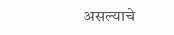असल्याचे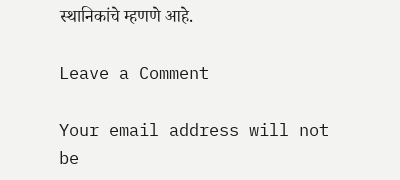स्थानिकांचे म्हणणे आहे.

Leave a Comment

Your email address will not be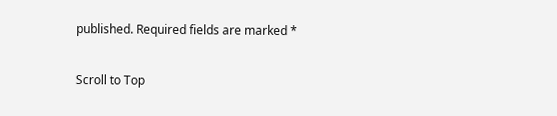published. Required fields are marked *

Scroll to Top